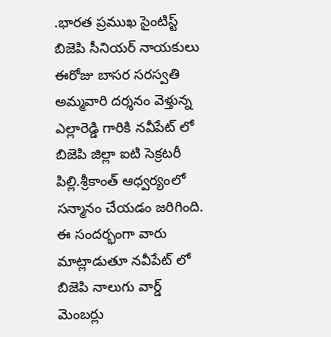.భారత ప్రముఖ సైంటిస్ట్ బిజెపి సీనియర్ నాయకులు ఈరోజు బాసర సరస్వతి అమ్మవారి దర్శనం వెళ్తున్న ఎల్లారెడ్డి గారికి నవీపేట్ లో బిజెపి జిల్లా ఐటి సెక్రటరీ పిల్లి.శ్రీకాంత్ ఆధ్వర్యంలో సన్మానం చేయడం జరిగింది.
ఈ సందర్భంగా వారు మాట్లాడుతూ నవీపేట్ లో బిజెపి నాలుగు వార్డ్ మెంబర్లు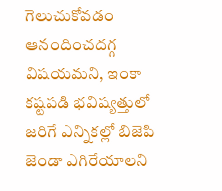గెలుచుకోవడం ఆనందించదగ్గ విషయమని, ఇంకా కష్టపడి భవిష్యత్తులో జరిగే ఎన్నికల్లో బిజెపి జెండా ఎగిరేయాలని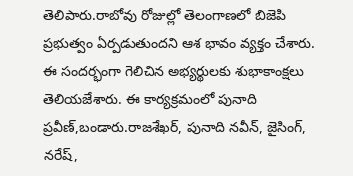తెలిపారు.రాబోవు రోజుల్లో తెలంగాణలో బిజెపి ప్రభుత్వం ఏర్పడుతుందని ఆశ భావం వ్యక్తం చేశారు.
ఈ సందర్భంగా గెలిచిన అభ్యర్థులకు శుభాకాంక్షలు తెలియజేశారు. ఈ కార్యక్రమంలో పునాది ప్రవీణ్,బండారు.రాజశేఖర్, పునాది నవీన్, జైసింగ్, నరేష్,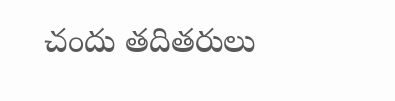చందు తదితరులు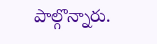పాల్గొన్నారు.